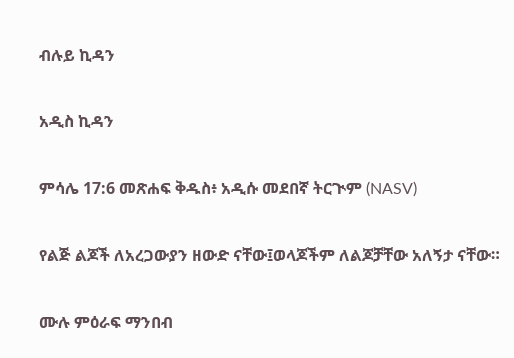ብሉይ ኪዳን

አዲስ ኪዳን

ምሳሌ 17:6 መጽሐፍ ቅዱስ፥ አዲሱ መደበኛ ትርጒም (NASV)

የልጅ ልጆች ለአረጋውያን ዘውድ ናቸው፤ወላጆችም ለልጆቻቸው አለኝታ ናቸው።

ሙሉ ምዕራፍ ማንበብ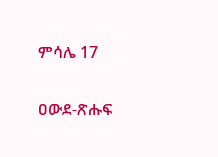ምሳሌ 17

ዐውደ-ጽሑፍ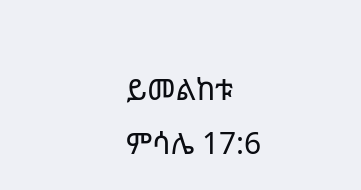ይመልከቱ ምሳሌ 17:6